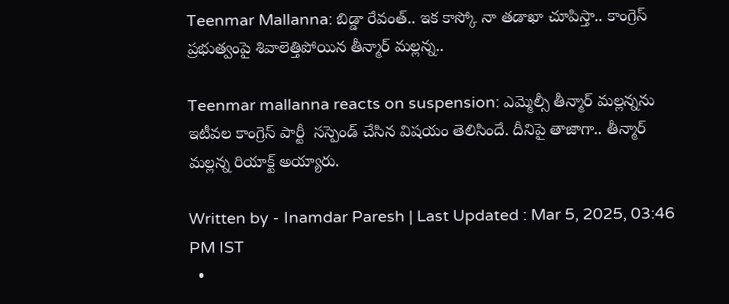Teenmar Mallanna: బిడ్డా రేవంత్.. ఇక కాస్కో నా తడాఖా చూపిస్తా.. కాంగ్రెస్ ప్రభుత్వంపై శివాలెత్తిపోయిన తీన్మార్ మల్లన్న..

Teenmar mallanna reacts on suspension: ఎమ్మెల్సీ తీన్మార్ మల్లన్నను ఇటీవల కాంగ్రెస్ పార్టీ  సస్పెండ్ చేసిన విషయం తెలిసిందే. దీనిపై తాజాగా.. తీన్మార్ మల్లన్న రియాక్ట్ అయ్యారు.

Written by - Inamdar Paresh | Last Updated : Mar 5, 2025, 03:46 PM IST
  •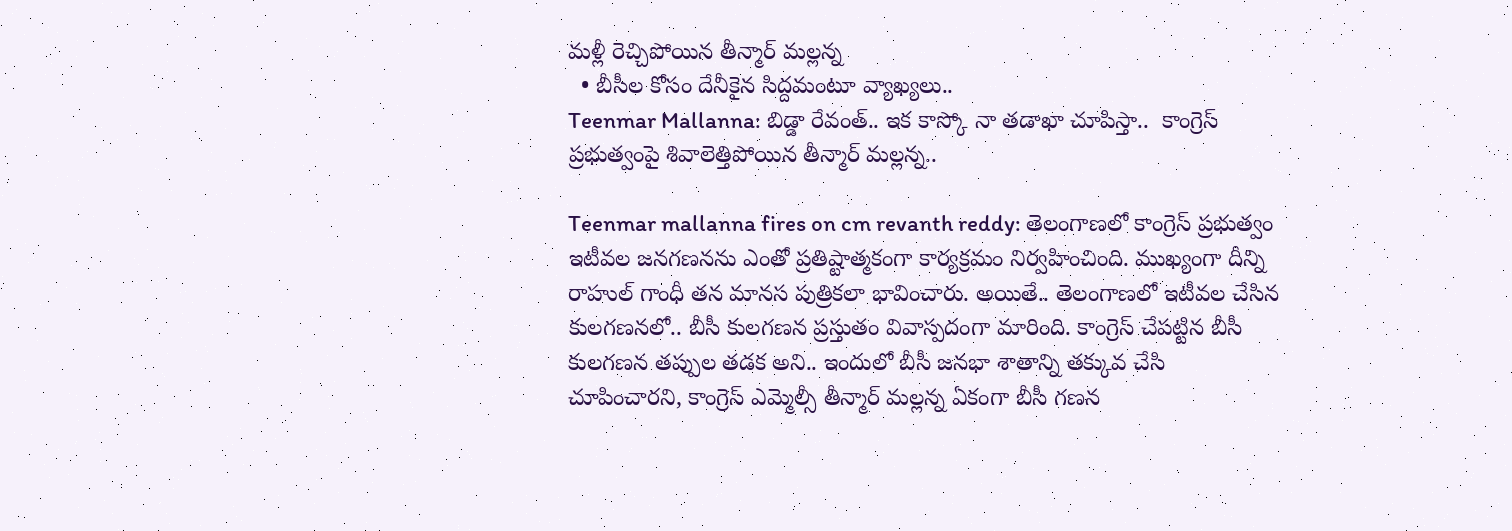మళ్లీ రెచ్చిపోయిన తీన్మార్ మల్లన్న
  • బీసీల కోసం దేనీకైన సిద్దమంటూ వ్యాఖ్యలు..
Teenmar Mallanna: బిడ్డా రేవంత్.. ఇక కాస్కో నా తడాఖా చూపిస్తా..  కాంగ్రెస్ ప్రభుత్వంపై శివాలెత్తిపోయిన తీన్మార్ మల్లన్న..

Teenmar mallanna fires on cm revanth reddy: తెలంగాణలో కాంగ్రెస్ ప్రభుత్వం ఇటీవల జనగణనను ఎంతో ప్రతిష్టాత్మకంగా కార్యక్రమం నిర్వహించింది. ముఖ్యంగా దీన్ని రాహుల్ గాంధీ తన మానస పుత్రికలా భావించారు. అయితే.. తెలంగాణలో ఇటీవల చేసిన కులగణనలో.. బీసీ కులగణన ప్రస్తుతం వివాస్పదంగా మారింది. కాంగ్రెస్ చేపట్టిన బీసీ కులగణన తప్పుల తడక అని.. ఇందులో బీసీ జనభా శాతాన్ని తక్కువ చేసి చూపించారని, కాంగ్రెస్ ఎమ్మెల్సీ తీన్మార్ మల్లన్న ఏకంగా బీసీ గణన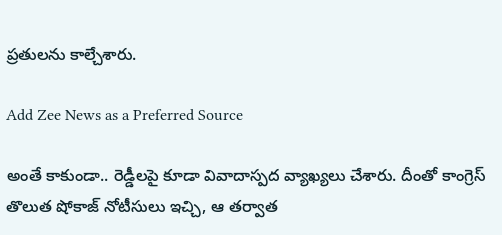ప్రతులను కాల్చేశారు.

Add Zee News as a Preferred Source

అంతే కాకుండా.. రెడ్డీలపై కూడా వివాదాస్పద వ్యాఖ్యలు చేశారు. దీంతో కాంగ్రెస్ తొలుత షోకాజ్ నోటీసులు ఇచ్చి, ఆ తర్వాత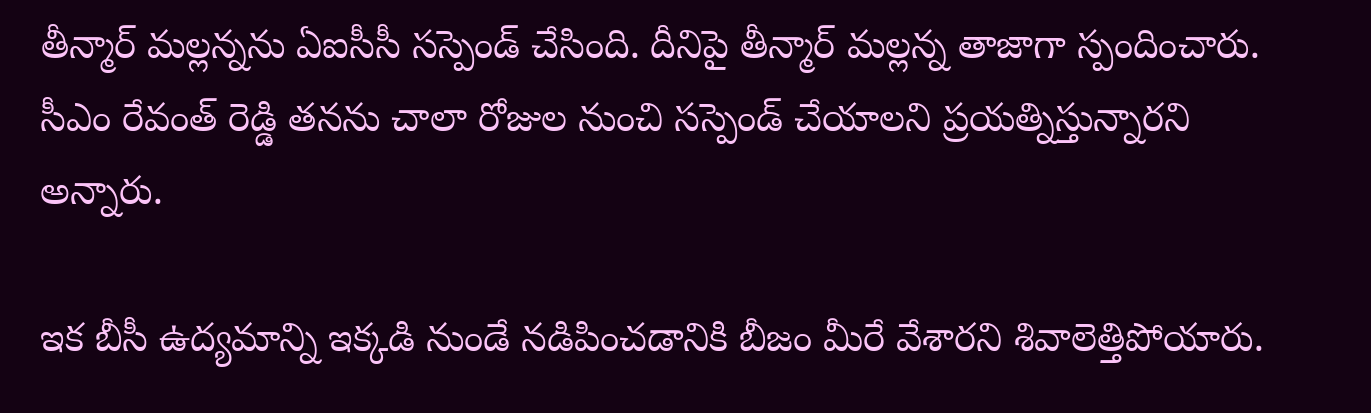తీన్మార్ మల్లన్నను ఏఐసీసీ సస్పెండ్ చేసింది. దీనిపై తీన్మార్ మల్లన్న తాజాగా స్పందించారు.  సీఎం రేవంత్ రెడ్డి తనను చాలా రోజుల నుంచి సస్పెండ్ చేయాలని ప్రయత్నిస్తున్నారని అన్నారు.

ఇక బీసీ ఉద్యమాన్ని ఇక్కడి నుండే నడిపించడానికి బీజం మీరే వేశారని శివాలెత్తిపోయారు.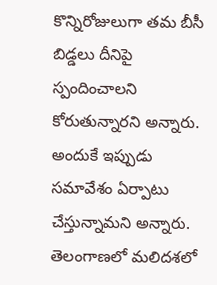కొన్నిరోజులుగా తమ బీసీ బిడ్డలు దీనిపై స్పందించాలని కోరుతున్నారని అన్నారు. అందుకే ఇప్పుడు సమావేశం ఏర్పాటు చేస్తున్నామని అన్నారు. తెలంగాణలో మలిదశలో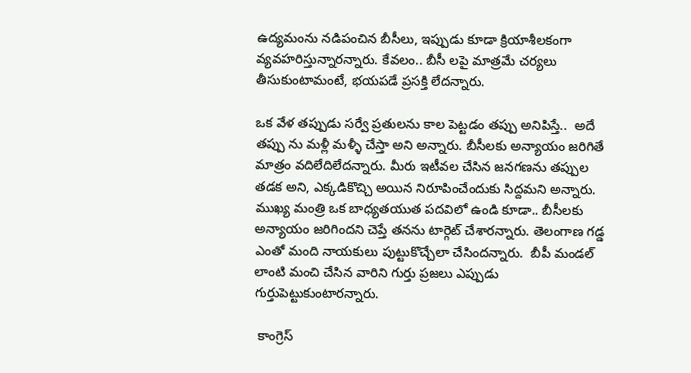ఉద్యమంను నడిపంచిన బీసీలు, ఇప్పుడు కూడా క్రియాశీలకంగా వ్యవహరిస్తున్నారన్నారు. కేవలం.. బీసీ లపై మాత్రమే చర్యలు తీసుకుంటామంటే, భయపడే ప్రసక్తి లేదన్నారు.

ఒక వేళ తప్పుడు సర్వే ప్రతులను కాల పెట్టడం తప్పు అనిపిస్తే..  అదే తప్పు ను మళ్లీ మళ్ళీ చేస్తా అని అన్నారు. బీసీలకు అన్యాయం జరిగితే మాత్రం వదిలేదిలేదన్నారు. మీరు ఇటీవల చేసిన జనగణను తప్పుల తడక అని, ఎక్కడికొచ్చి అయిన నిరూపించేందుకు సిద్దమని అన్నారు.
ముఖ్య మంత్రి ఒక బాధ్యతయుత పదవిలో ఉండి కూడా.. బీసీలకు అన్యాయం జరిగిందని చెప్తే తనను టార్గెట్ చేశారన్నారు. తెలంగాణ గడ్డ ఎంతో మంది నాయకులు పుట్టుకొచ్చేలా చేసిందన్నారు.  బీపీ మండల్ లాంటి మంచి చేసిన వారిని గుర్తు ప్రజలు ఎప్పుడు గుర్తుపెట్టుకుంటారన్నారు.

 కాంగ్రెస్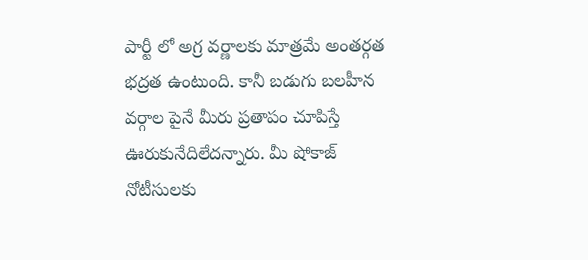పార్టీ లో అగ్ర వర్ణాలకు మాత్రమే అంతర్గత భద్రత ఉంటుంది. కానీ బడుగు బలహీన వర్గాల పైనే మీరు ప్రతాపం చూపిస్తే ఊరుకునేదిలేదన్నారు. మీ షోకాజ్ నోటీసులకు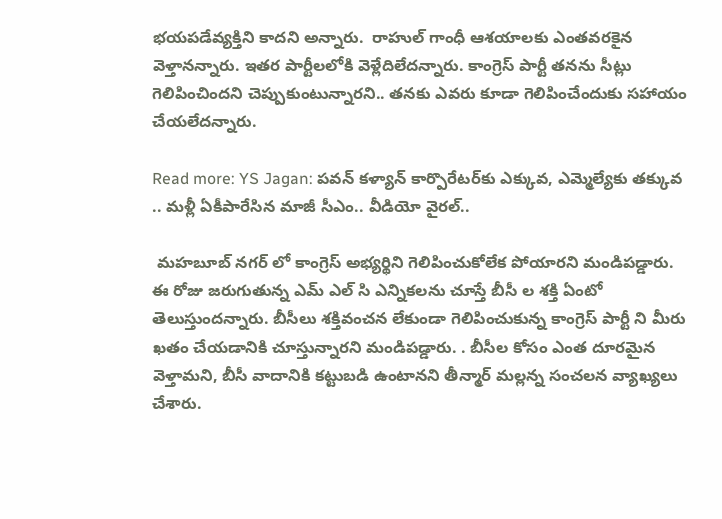భయపడేవ్యక్తిని కాదని అన్నారు.  రాహుల్ గాంధీ ఆశయాలకు ఎంతవరకైన వెళ్తానన్నారు. ఇతర పార్టీలలోకి వెళ్లేదిలేదన్నారు. కాంగ్రెస్ పార్టీ తనను సీట్లు గెలిపించిందని చెప్పుకుంటున్నారని.. తనకు ఎవరు కూడా గెలిపించేందుకు సహాయం చేయలేదన్నారు.

Read more: YS Jagan: పవన్ కళ్యాన్ కార్పొరేటర్‌కు ఎక్కువ, ఎమ్మెల్యేకు తక్కువ .. మళ్లీ ఏకీపారేసిన మాజీ సీఎం.. వీడియో వైరల్..

 మహబూబ్ నగర్ లో కాంగ్రెస్ అభ్యర్థిని గెలిపించుకోలేక పోయారని మండిపడ్డారు.  ఈ రోజు జరుగుతున్న ఎమ్ ఎల్ సి ఎన్నికలను చూస్తే బీసీ ల శక్తి ఏంటో తెలుస్తుందన్నారు. బీసీలు శక్తివంచన లేకుండా గెలిపించుకున్న కాంగ్రెస్ పార్టీ ని మీరు ఖతం చేయడానికి చూస్తున్నారని మండిపడ్డారు. . బీసీల కోసం ఎంత దూరమైన వెళ్తామని, బీసీ వాదానికి కట్టుబడి ఉంటానని తీన్మార్ మల్లన్న సంచలన వ్యాఖ్యలు చేశారు.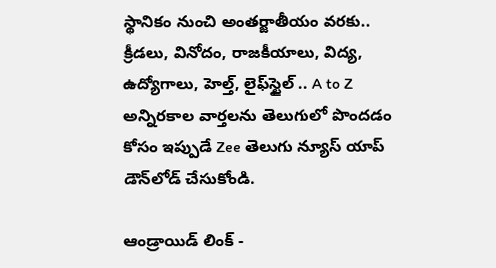స్థానికం నుంచి అంతర్జాతీయం వరకు.. క్రీడలు, వినోదం, రాజకీయాలు, విద్య, ఉద్యోగాలు, హెల్త్, లైఫ్‌స్టైల్ .. A to Z అన్నిరకాల వార్తలను తెలుగులో పొందడం కోసం ఇప్పుడే Zee తెలుగు న్యూస్ యాప్ డౌన్‌లోడ్ చేసుకోండి.

ఆండ్రాయిడ్ లింక్ -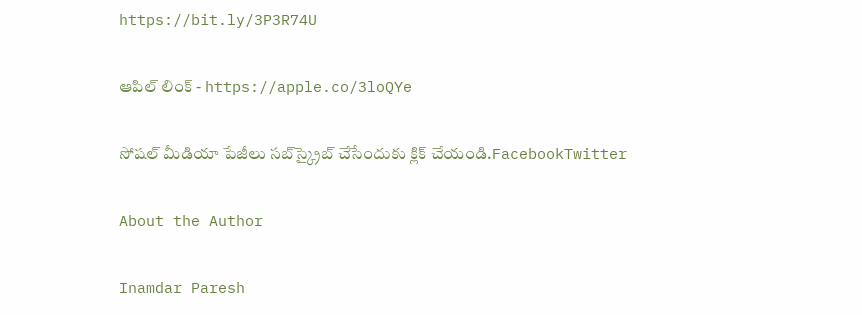https://bit.ly/3P3R74U

ఆపిల్ లింక్ - https://apple.co/3loQYe

సోషల్ మీడియా పేజీలు సబ్‌స్క్రైబ్ చేసేందుకు క్లిక్ చేయండి.FacebookTwitter

About the Author

Inamdar Paresh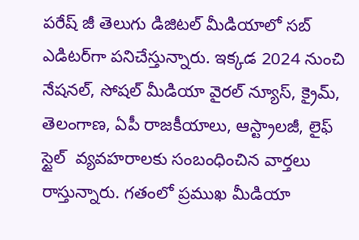పరేష్ జీ తెలుగు డిజిటల్ మీడియాలో సబ్ ఎడిటర్‌గా పనిచేస్తున్నారు. ఇక్కడ 2024 నుంచి నేషనల్, సోషల్ మీడియా వైరల్ న్యూస్, క్రైమ్, తెలంగాణ, ఏపీ రాజకీయాలు, ఆస్ట్రాలజీ, లైఫ్  స్టైల్  వ్యవహరాలకు సంబంధించిన వార్తలు రాస్తున్నారు. గతంలో ప్రముఖ మీడియా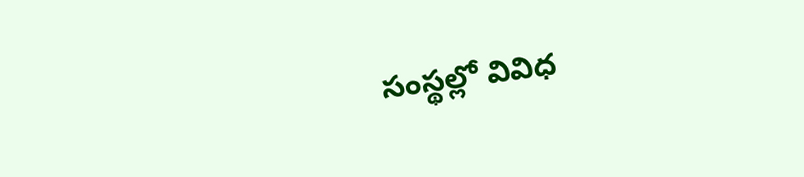సంస్థల్లో వివిధ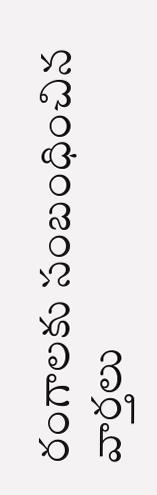రంగాలకు సంబంధించిన వార్తలు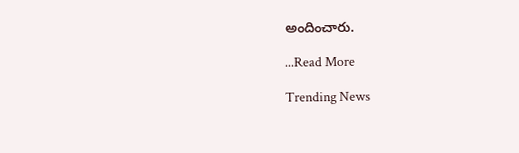అందించారు.

...Read More

Trending News